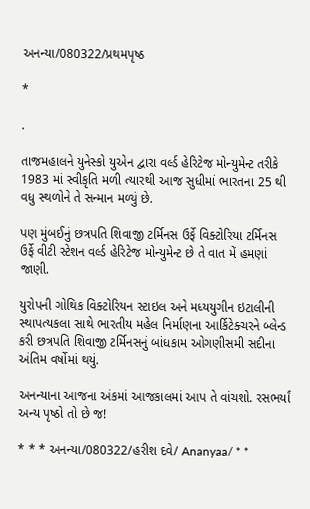અનન્યા/080322/પ્રથમપૃષ્ઠ

*

.

તાજમહાલને યુનેસ્કો યુએન દ્વારા વર્લ્ડ હેરિટેજ મોન્યુમેન્ટ તરીકે 1983 માં સ્વીકૃતિ મળી ત્યારથી આજ સુધીમાં ભારતના 25 થી વધુ સ્થળોને તે સન્માન મળ્યું છે.

પણ મુંબઈનું છત્રપતિ શિવાજી ટર્મિનસ ઉર્ફે વિક્ટોરિયા ટર્મિનસ ઉર્ફે વીટી સ્ટેશન વર્લ્ડ હેરિટેજ મોન્યુમેન્ટ છે તે વાત મેં હમણાં જાણી.

યુરોપની ગોથિક વિક્ટોરિયન સ્ટાઇલ અને મધ્યયુગીન ઇટાલીની સ્થાપત્યકલા સાથે ભારતીય મહેલ નિર્માણના આર્કિટેક્ચરને બ્લેન્ડ કરી છત્રપતિ શિવાજી ટર્મિનસનું બાંધકામ ઓગણીસમી સદીના અંતિમ વર્ષોમાં થયું.

અનન્યાના આજના અંકમાં આજકાલમાં આપ તે વાંચશો. રસભર્યાં અન્ય પૃષ્ઠો તો છે જ!

* * * અનન્યા/080322/હરીશ દવે/ Ananyaa/ * *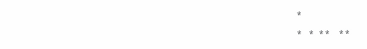*

*    *   * *     * *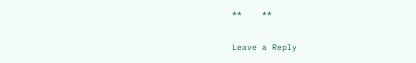**    **

Leave a Reply